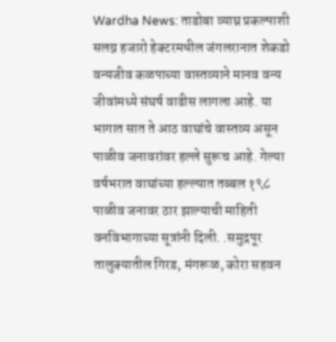Wardha News: ताडोबा व्याघ्र प्रकल्पाशी सलग्न हजारो हेक्टरमधील जंगलरानात शेकडो वन्यजीव कळपाच्या वास्तव्याने मानव वन्य जीवांमध्ये संघर्ष वाढीस लागला आहे. या भागात सात ते आठ वाघांचे वास्तव्य असून पाळीव जनावरांवर हल्ले सुरूच आहे. गेल्या वर्षभरात वाघांच्या हल्ल्यात तब्बल १९८ पाळीव जनावर ठार झाल्याची माहिती वनविभागाच्या सूत्रांनी दिली. .समुद्रपूर तालुक्यातील गिरड, मंगरूळ, कोरा सहवन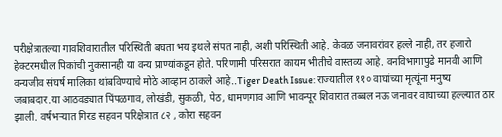परीक्षेत्रातल्या गावशिवारातील परिस्थिती बघता भय इथले संपत नाही, अशी परिस्थिती आहे. केवळ जनावरांवर हल्ले नाही, तर हजारो हेक्टरमधील पिकांची नुकसानही या वन्य प्राण्यांकडून होते. परिणामी परिसरात कायम भीतीचे वास्तव्य आहे. वनविभागापुढे मानवी आणि वन्यजीव संघर्ष मालिका थांबविण्याचे मोठे आव्हान ठाकले आहे..Tiger Death Issue: राज्यातील ११० वाघांच्या मृत्यूंना मनुष्य जबाबदार.या आठवड्यात पिंपळगाव, लोखंडी, सुकळी, पेठ, धामणगाव आणि भावन्पूर शिवारात तब्बल नऊ जनावर वाघाच्या हल्ल्यात ठार झाली. वर्षभऱ्यात गिरड सहवन परिक्षेत्रात ८२ , कोरा सहवन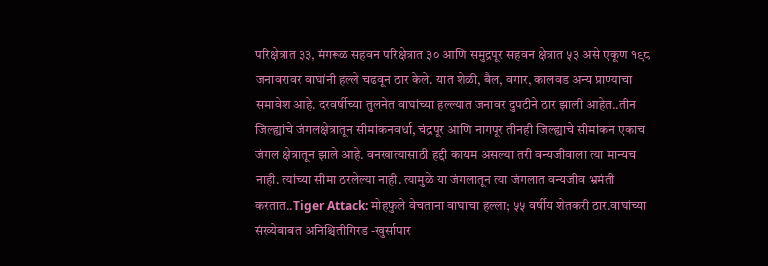परिक्षेत्रात ३३, मंगरूळ सहवन परिक्षेत्रात ३० आणि समुद्रपूर सहवन क्षेत्रात ५३ असे एकूण १९८ जनावरावर वाघांनी हल्ले चढवून ठार केले. यात शेळी, बैल, वगार, कालवड अन्य प्राण्याचा समावेश आहे. दरवर्षीच्या तुलनेत वाघांच्या हल्ल्यात जनावर दुपटीने ठार झाली आहेत..तीन जिल्ह्यांचे जंगलक्षेत्रातून सीमांकनवर्धा, चंद्रपूर आणि नागपूर तीनही जिल्ह्याचे सीमांकन एकाच जंगल क्षेत्रातून झाले आहे. वनखात्यासाठी हद्दी कायम असल्या तरी वन्यजीवाला त्या मान्यच नाही. त्यांच्या सीमा ठरलेल्या नाही. त्यामुळे या जंगलातून त्या जंगलात वन्यजीव भ्रमंती करतात..Tiger Attack: मोहफुले वेचताना वाघाचा हल्ला; ५५ वर्षीय शेतकरी ठार.वाघांच्या संख्येबाबत अनिश्चितीगिरड -खुर्सापार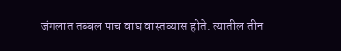जंगलात तब्बल पाच वाघ वास्तव्यास होते. त्यातील तीन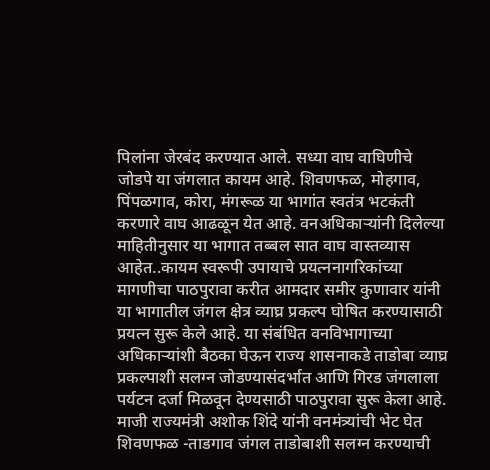पिलांना जेरबंद करण्यात आले. सध्या वाघ वाघिणीचे जोडपे या जंगलात कायम आहे. शिवणफळ, मोहगाव, पिंपळगाव, कोरा, मंगरूळ या भागांत स्वतंत्र भटकंती करणारे वाघ आढळून येत आहे. वनअधिकाऱ्यांनी दिलेल्या माहितीनुसार या भागात तब्बल सात वाघ वास्तव्यास आहेत..कायम स्वरूपी उपायाचे प्रयत्ननागरिकांच्या मागणीचा पाठपुरावा करीत आमदार समीर कुणावार यांनी या भागातील जंगल क्षेत्र व्याघ्र प्रकल्प घोषित करण्यासाठी प्रयत्न सुरू केले आहे. या संबंधित वनविभागाच्या अधिकाऱ्यांशी बैठका घेऊन राज्य शासनाकडे ताडोबा व्याघ्र प्रकल्पाशी सलग्न जोडण्यासंदर्भात आणि गिरड जंगलाला पर्यटन दर्जा मिळवून देण्यसाठी पाठपुरावा सुरू केला आहे. माजी राज्यमंत्री अशोक शिंदे यांनी वनमंत्र्यांची भेट घेत शिवणफळ -ताडगाव जंगल ताडोबाशी सलग्न करण्याची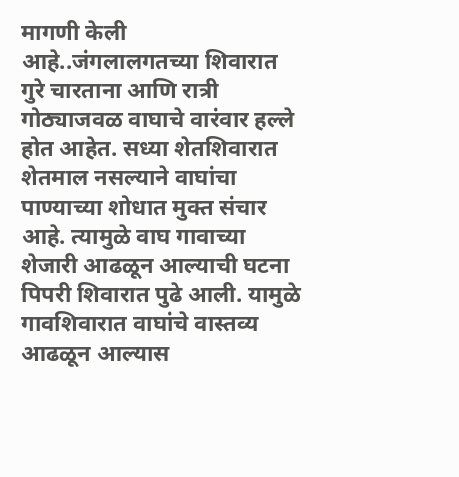मागणी केली आहे..जंगलालगतच्या शिवारात गुरे चारताना आणि रात्री गोठ्याजवळ वाघाचे वारंवार हल्ले होत आहेत. सध्या शेतशिवारात शेतमाल नसल्याने वाघांचा पाण्याच्या शोधात मुक्त संचार आहे. त्यामुळे वाघ गावाच्या शेजारी आढळून आल्याची घटना पिपरी शिवारात पुढे आली. यामुळे गावशिवारात वाघांचे वास्तव्य आढळून आल्यास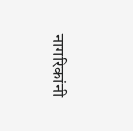नागरिकांनी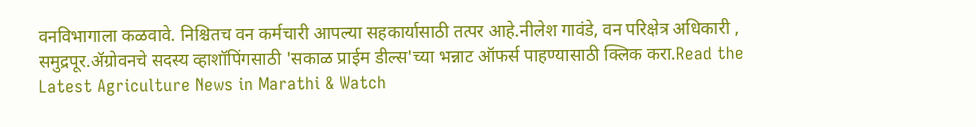वनविभागाला कळवावे. निश्चितच वन कर्मचारी आपल्या सहकार्यासाठी तत्पर आहे.नीलेश गावंडे, वन परिक्षेत्र अधिकारी , समुद्रपूर.ॲग्रोवनचे सदस्य व्हाशॉपिंगसाठी 'सकाळ प्राईम डील्स'च्या भन्नाट ऑफर्स पाहण्यासाठी क्लिक करा.Read the Latest Agriculture News in Marathi & Watch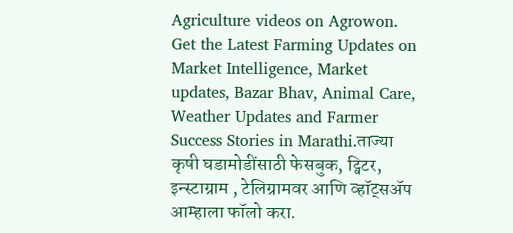Agriculture videos on Agrowon. Get the Latest Farming Updates on Market Intelligence, Market updates, Bazar Bhav, Animal Care, Weather Updates and Farmer Success Stories in Marathi.ताज्या कृषी घडामोडींसाठी फेसबुक, ट्विटर, इन्स्टाग्राम , टेलिग्रामवर आणि व्हॉट्सॲप आम्हाला फॉलो करा.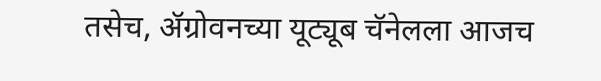तसेच, ॲग्रोवनच्या यूट्यूब चॅनेलला आजच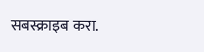सबस्क्राइब करा.